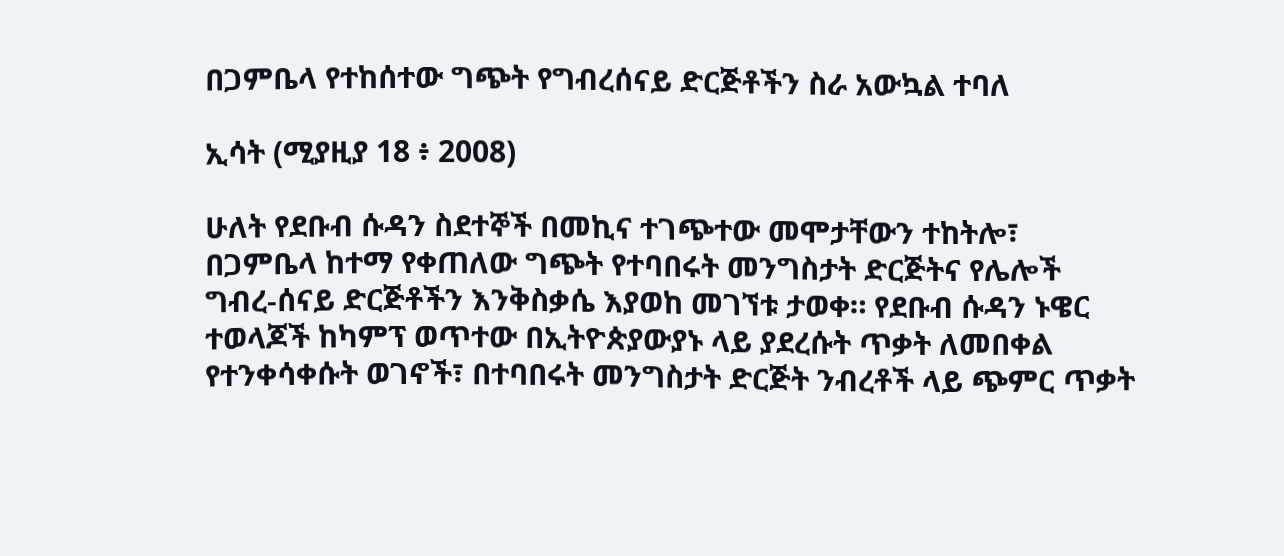በጋምቤላ የተከሰተው ግጭት የግብረሰናይ ድርጅቶችን ስራ አውኳል ተባለ

ኢሳት (ሚያዚያ 18 ፥ 2008)

ሁለት የደቡብ ሱዳን ስደተኞች በመኪና ተገጭተው መሞታቸውን ተከትሎ፣ በጋምቤላ ከተማ የቀጠለው ግጭት የተባበሩት መንግስታት ድርጅትና የሌሎች ግብረ-ሰናይ ድርጅቶችን እንቅስቃሴ እያወከ መገኘቱ ታወቀ። የደቡብ ሱዳን ኑዌር ተወላጆች ከካምፕ ወጥተው በኢትዮጵያውያኑ ላይ ያደረሱት ጥቃት ለመበቀል የተንቀሳቀሱት ወገኖች፣ በተባበሩት መንግስታት ድርጅት ንብረቶች ላይ ጭምር ጥቃት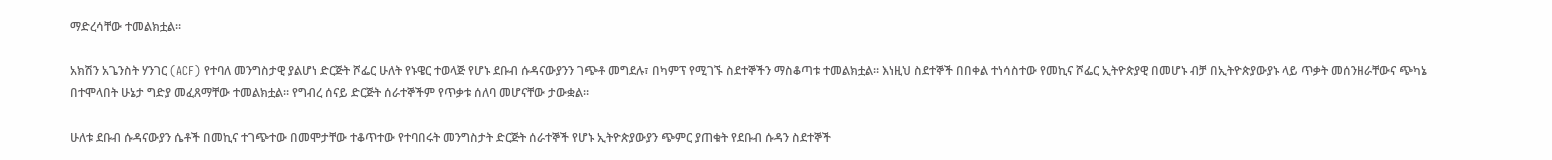ማድረሳቸው ተመልክቷል።

አክሽን አጌንስት ሃንገር (ACF) የተባለ መንግስታዊ ያልሆነ ድርጅት ሾፌር ሁለት የኑዌር ተወላጅ የሆኑ ደቡብ ሱዳናውያንን ገጭቶ መግደሉ፣ በካምፕ የሚገኙ ስደተኞችን ማስቆጣቱ ተመልክቷል። እነዚህ ስደተኞች በበቀል ተነሳስተው የመኪና ሾፌር ኢትዮጵያዊ በመሆኑ ብቻ በኢትዮጵያውያኑ ላይ ጥቃት መሰንዘራቸውና ጭካኔ በተሞላበት ሁኔታ ግድያ መፈጸማቸው ተመልክቷል። የግብረ ሰናይ ድርጅት ሰራተኞችም የጥቃቱ ሰለባ መሆናቸው ታውቋል።

ሁለቱ ደቡብ ሱዳናውያን ሴቶች በመኪና ተገጭተው በመሞታቸው ተቆጥተው የተባበሩት መንግስታት ድርጅት ሰራተኞች የሆኑ ኢትዮጵያውያን ጭምር ያጠቁት የደቡብ ሱዳን ስደተኞች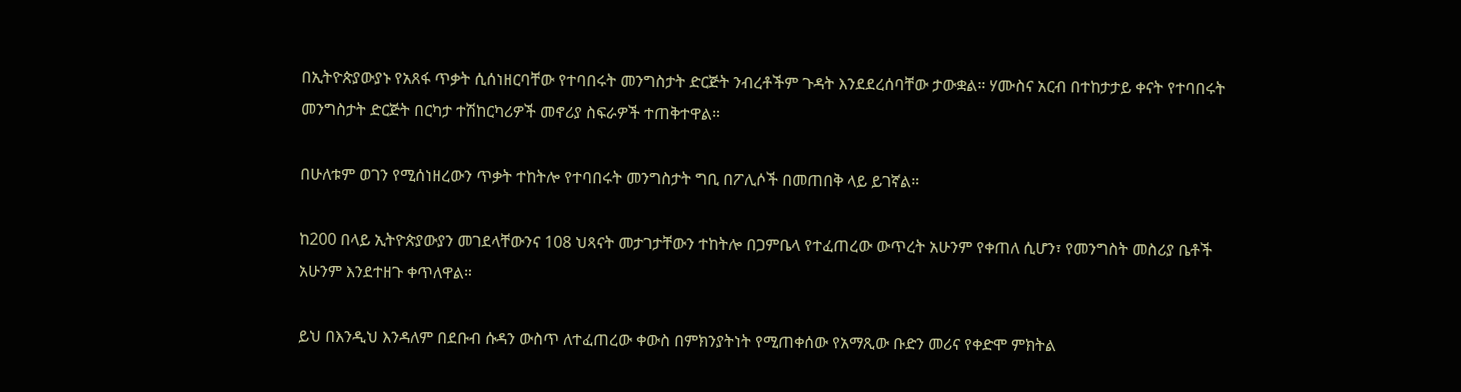በኢትዮጵያውያኑ የአጸፋ ጥቃት ሲሰነዘርባቸው የተባበሩት መንግስታት ድርጅት ንብረቶችም ጉዳት እንደደረሰባቸው ታውቋል። ሃሙስና አርብ በተከታታይ ቀናት የተባበሩት መንግስታት ድርጅት በርካታ ተሽከርካሪዎች መኖሪያ ስፍራዎች ተጠቅተዋል።

በሁለቱም ወገን የሚሰነዘረውን ጥቃት ተከትሎ የተባበሩት መንግስታት ግቢ በፖሊሶች በመጠበቅ ላይ ይገኛል።

ከ200 በላይ ኢትዮጵያውያን መገደላቸውንና 108 ህጻናት መታገታቸውን ተከትሎ በጋምቤላ የተፈጠረው ውጥረት አሁንም የቀጠለ ሲሆን፣ የመንግስት መስሪያ ቤቶች አሁንም እንደተዘጉ ቀጥለዋል።

ይህ በእንዲህ እንዳለም በደቡብ ሱዳን ውስጥ ለተፈጠረው ቀውስ በምክንያትነት የሚጠቀሰው የአማጺው ቡድን መሪና የቀድሞ ምክትል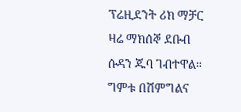ፕሬዚደንት ሪክ ማቻር ዛሬ ማክሰኞ ደቡብ ሱዳን ጁባ ገብተዋል። ግምቱ በሽምግልና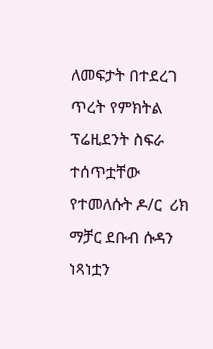ለመፍታት በተደረገ ጥረት የምክትል ፕሬዚደንት ስፍራ ተሰጥቷቸው የተመለሱት ዶ/ር  ሪክ ማቻር ደቡብ ሱዳን ነጻነቷን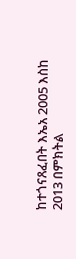ከተጎናጸፈበት እኤአ 2005 እስከ 2013 በምክትል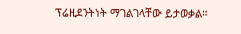ፕሬዚደንትነት ማገልገላቸው ይታወቃል።